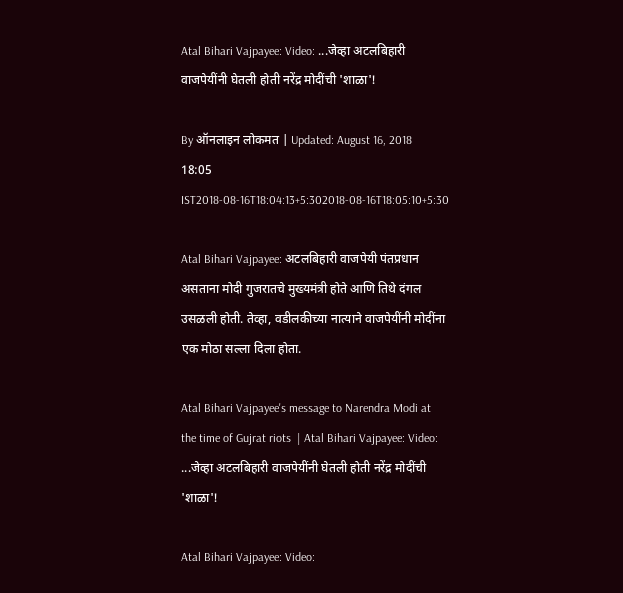Atal Bihari Vajpayee: Video: ...जेव्हा अटलबिहारी वाजपेयींनी घेतली होती नरेंद्र मोदींची 'शाळा'!

By ऑनलाइन लोकमत | Updated: August 16, 2018 18:05 IST2018-08-16T18:04:13+5:302018-08-16T18:05:10+5:30

Atal Bihari Vajpayee: अटलबिहारी वाजपेयी पंतप्रधान असताना मोदी गुजरातचे मुख्यमंत्री होते आणि तिथे दंगल उसळली होती. तेव्हा, वडीलकीच्या नात्याने वाजपेयींनी मोदींना एक मोठा सल्ला दिला होता.

Atal Bihari Vajpayee's message to Narendra Modi at the time of Gujrat riots  | Atal Bihari Vajpayee: Video: ...जेव्हा अटलबिहारी वाजपेयींनी घेतली होती नरेंद्र मोदींची 'शाळा'!

Atal Bihari Vajpayee: Video: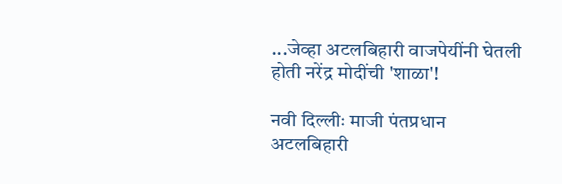...जेव्हा अटलबिहारी वाजपेयींनी घेतली होती नरेंद्र मोदींची 'शाळा'!

नवी दिल्लीः माजी पंतप्रधान अटलबिहारी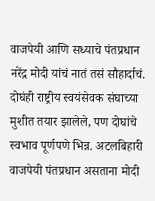वाजपेयी आणि सध्याचे पंतप्रधान नरेंद्र मोदी यांचं नातं तसं सौहार्दाचं. दोघंही राष्ट्रीय स्वयंसेवक संघाच्या मुशीत तयार झालेले, पण दोघांचे स्वभाव पूर्णपणे भिन्न. अटलबिहारी वाजपेयी पंतप्रधान असताना मोदी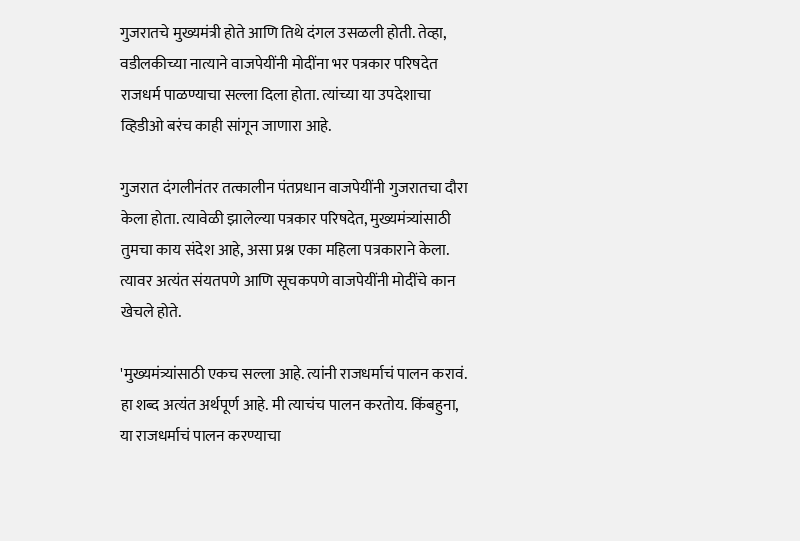गुजरातचे मुख्यमंत्री होते आणि तिथे दंगल उसळली होती. तेव्हा, वडीलकीच्या नात्याने वाजपेयींनी मोदींना भर पत्रकार परिषदेत राजधर्म पाळण्याचा सल्ला दिला होता. त्यांच्या या उपदेशाचा व्हिडीओ बरंच काही सांगून जाणारा आहे.

गुजरात दंगलीनंतर तत्कालीन पंतप्रधान वाजपेयींनी गुजरातचा दौरा केला होता. त्यावेळी झालेल्या पत्रकार परिषदेत, मुख्यमंत्र्यांसाठी तुमचा काय संदेश आहे, असा प्रश्न एका महिला पत्रकाराने केला. त्यावर अत्यंत संयतपणे आणि सूचकपणे वाजपेयींनी मोदींचे कान खेचले होते.

'मुख्यमंत्र्यांसाठी एकच सल्ला आहे. त्यांनी राजधर्माचं पालन करावं. हा शब्द अत्यंत अर्थपूर्ण आहे. मी त्याचंच पालन करतोय. किंबहुना, या राजधर्माचं पालन करण्याचा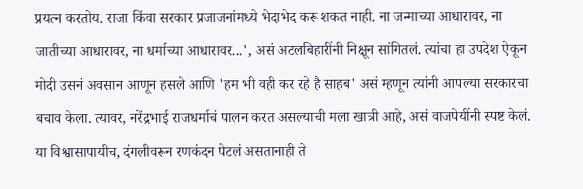प्रयत्न करतोय. राजा किंवा सरकार प्रजाजनांमध्ये भेदाभेद करू शकत नाही. ना जन्माच्या आधारावर, ना जातीच्या आधारावर, ना धर्माच्या आधारावर...', असं अटलबिहारींनी निक्षून सांगितलं. त्यांचा हा उपदेश ऐकून मोदी उसनं अवसान आणून हसले आणि 'हम भी वही कर रहे है साहब' असं म्हणून त्यांनी आपल्या सरकारचा बचाव केला. त्यावर, नरेंद्रभाई राजधर्माचं पालन करत असल्याची मला खात्री आहे, असं वाजपेयींनी स्पष्ट केलं. या विश्वासापायीच, दंगलीवरून रणकंदन पेटलं असतानाही ते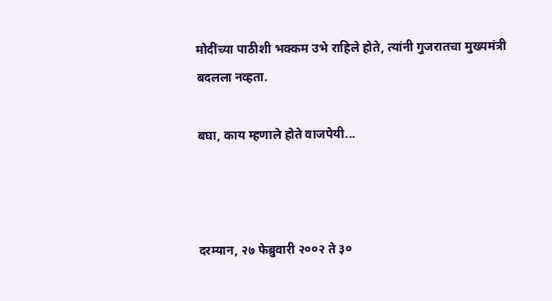मोदींच्या पाठीशी भक्कम उभे राहिले होते, त्यांनी गुजरातचा मुख्यमंत्री बदलला नव्हता.

बघा, काय म्हणाले होते वाजपेयी...



दरम्यान, २७ फेब्रुवारी २००२ ते ३०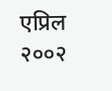एप्रिल २००२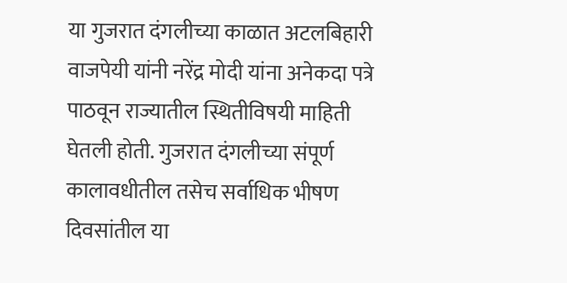या गुजरात दंगलीच्या काळात अटलबिहारी वाजपेयी यांनी नरेंद्र मोदी यांना अनेकदा पत्रे पाठवून राज्यातील स्थितीविषयी माहिती घेतली होती. गुजरात दंगलीच्या संपूर्ण कालावधीतील तसेच सर्वाधिक भीषण दिवसांतील या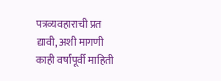पत्रव्यवहाराची प्रत द्यावी, अशी मागणी काही वर्षांपूर्वी माहिती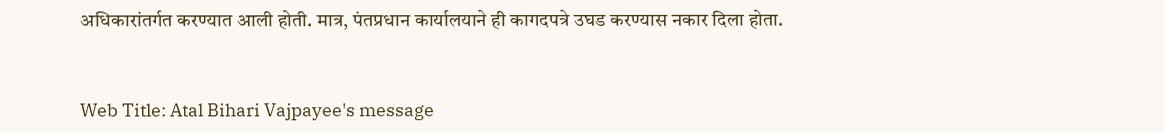अधिकारांतर्गत करण्यात आली होती. मात्र, पंतप्रधान कार्यालयाने ही कागदपत्रे उघड करण्यास नकार दिला होता.


Web Title: Atal Bihari Vajpayee's message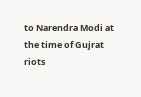to Narendra Modi at the time of Gujrat riots